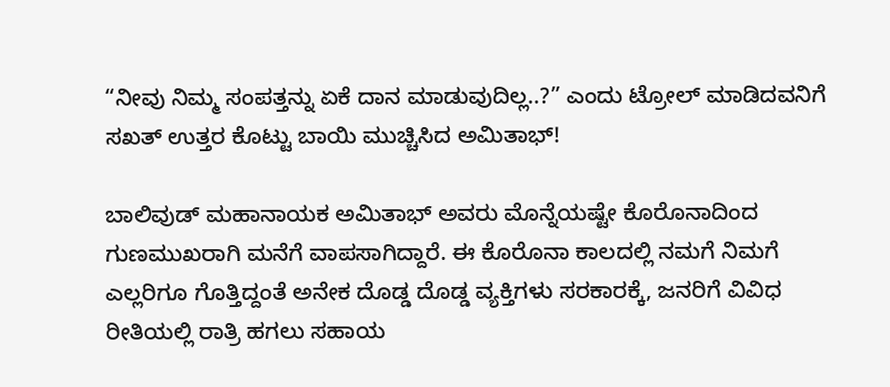“ನೀವು ನಿಮ್ಮ ಸಂಪತ್ತನ್ನು ಏಕೆ ದಾನ ಮಾಡುವುದಿಲ್ಲ..?” ಎಂದು ಟ್ರೋಲ್ ಮಾಡಿದವನಿಗೆ ಸಖತ್ ಉತ್ತರ ಕೊಟ್ಟು ಬಾಯಿ ಮುಚ್ಚಿಸಿದ ಅಮಿತಾಭ್!

ಬಾಲಿವುಡ್ ಮಹಾನಾಯಕ ಅಮಿತಾಭ್ ಅವರು ಮೊನ್ನೆಯಷ್ಟೇ ಕೊರೊನಾದಿಂದ ಗುಣಮುಖರಾಗಿ ಮನೆಗೆ ವಾಪಸಾಗಿದ್ದಾರೆ. ಈ ಕೊರೊನಾ ಕಾಲದಲ್ಲಿ ನಮಗೆ ನಿಮಗೆ ಎಲ್ಲರಿಗೂ ಗೊತ್ತಿದ್ದಂತೆ ಅನೇಕ ದೊಡ್ಡ ದೊಡ್ಡ ವ್ಯಕ್ತಿಗಳು ಸರಕಾರಕ್ಕೆ, ಜನರಿಗೆ ವಿವಿಧ ರೀತಿಯಲ್ಲಿ ರಾತ್ರಿ ಹಗಲು ಸಹಾಯ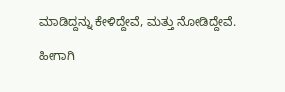ಮಾಡಿದ್ದನ್ನು ಕೇಳಿದ್ದೇವೆ, ಮತ್ತು ನೋಡಿದ್ದೇವೆ.

ಹೀಗಾಗಿ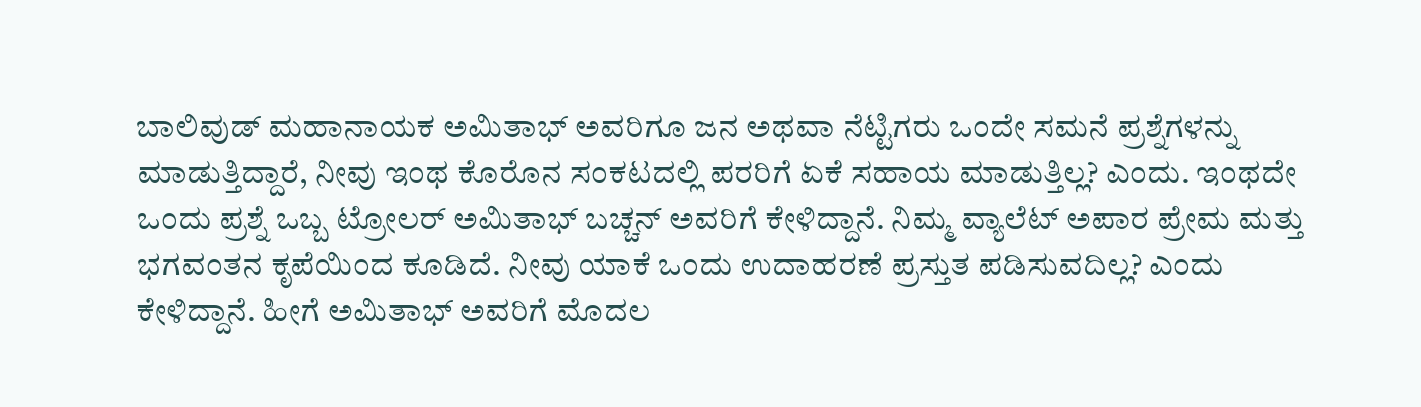ಬಾಲಿವುಡ್ ಮಹಾನಾಯಕ ಅಮಿತಾಭ್ ಅವರಿಗೂ ಜನ ಅಥವಾ ನೆಟ್ಟಿಗರು ಒಂದೇ ಸಮನೆ ಪ್ರಶ್ನೆಗಳನ್ನು ಮಾಡುತ್ತಿದ್ದಾರೆ, ನೀವು ಇಂಥ ಕೊರೊನ ಸಂಕಟದಲ್ಲಿ ಪರರಿಗೆ ಏಕೆ ಸಹಾಯ ಮಾಡುತ್ತಿಲ್ಲ? ಎಂದು. ಇಂಥದೇ ಒಂದು ಪ್ರಶ್ನೆ ಒಬ್ಬ ಟ್ರೋಲರ್ ಅಮಿತಾಭ್ ಬಚ್ಚನ್ ಅವರಿಗೆ ಕೇಳಿದ್ದಾನೆ. ನಿಮ್ಮ ವ್ಯಾಲೆಟ್ ಅಪಾರ ಪ್ರೇಮ ಮತ್ತು ಭಗವಂತನ ಕೃಪೆಯಿಂದ ಕೂಡಿದೆ. ನೀವು ಯಾಕೆ ಒಂದು ಉದಾಹರಣೆ ಪ್ರಸ್ತುತ ಪಡಿಸುವದಿಲ್ಲ? ಎಂದು ಕೇಳಿದ್ದಾನೆ. ಹೀಗೆ ಅಮಿತಾಭ್ ಅವರಿಗೆ ಮೊದಲ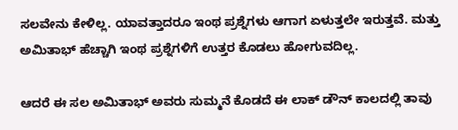ಸಲವೇನು ಕೇಳಿಲ್ಲ. ಯಾವತ್ತಾದರೂ ಇಂಥ ಪ್ರಶ್ನೆಗಳು ಆಗಾಗ ಏಳುತ್ತಲೇ ಇರುತ್ತವೆ. ಮತ್ತು ಅಮಿತಾಭ್ ಹೆಚ್ಚಾಗಿ ಇಂಥ ಪ್ರಶ್ನೆಗಳಿಗೆ ಉತ್ತರ ಕೊಡಲು ಹೋಗುವದಿಲ್ಲ.

ಆದರೆ ಈ ಸಲ ಅಮಿತಾಭ್ ಅವರು ಸುಮ್ಮನೆ ಕೊಡದೆ ಈ ಲಾಕ್ ಡೌನ್ ಕಾಲದಲ್ಲಿ ತಾವು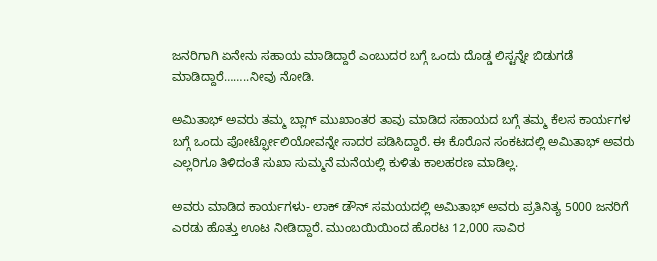ಜನರಿಗಾಗಿ ಏನೇನು ಸಹಾಯ ಮಾಡಿದ್ದಾರೆ ಎಂಬುದರ ಬಗ್ಗೆ ಒಂದು ದೊಡ್ಡ ಲಿಸ್ಟನ್ನೇ ಬಿಡುಗಡೆ ಮಾಡಿದ್ದಾರೆ……..ನೀವು ನೋಡಿ.

ಅಮಿತಾಭ್ ಅವರು ತಮ್ಮ ಬ್ಲಾಗ್ ಮುಖಾಂತರ ತಾವು ಮಾಡಿದ ಸಹಾಯದ ಬಗ್ಗೆ ತಮ್ಮ ಕೆಲಸ ಕಾರ್ಯಗಳ ಬಗ್ಗೆ ಒಂದು ಪೋರ್ಟ್ಫೋಲಿಯೋವನ್ನೇ ಸಾದರ ಪಡಿಸಿದ್ದಾರೆ. ಈ ಕೊರೊನ ಸಂಕಟದಲ್ಲಿ ಅಮಿತಾಭ್ ಅವರು ಎಲ್ಲರಿಗೂ ತಿಳಿದಂತೆ ಸುಖಾ ಸುಮ್ಮನೆ ಮನೆಯಲ್ಲಿ ಕುಳಿತು ಕಾಲಹರಣ ಮಾಡಿಲ್ಲ.

ಅವರು ಮಾಡಿದ ಕಾರ್ಯಗಳು- ಲಾಕ್ ಡೌನ್ ಸಮಯದಲ್ಲಿ ಅಮಿತಾಭ್ ಅವರು ಪ್ರತಿನಿತ್ಯ 5000 ಜನರಿಗೆ ಎರಡು ಹೊತ್ತು ಊಟ ನೀಡಿದ್ದಾರೆ. ಮುಂಬಯಿಯಿಂದ ಹೊರಟ 12,000 ಸಾವಿರ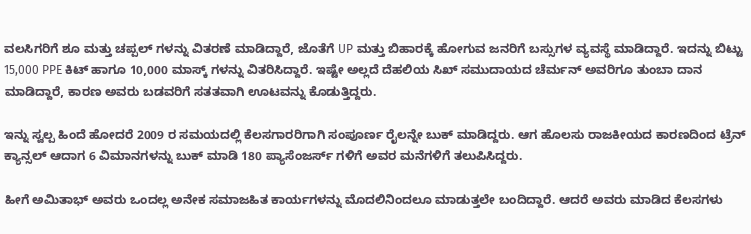ವಲಸಿಗರಿಗೆ ಶೂ ಮತ್ತು ಚಪ್ಪಲ್ ಗಳನ್ನು ವಿತರಣೆ ಮಾಡಿದ್ದಾರೆ, ಜೊತೆಗೆ UP ಮತ್ತು ಬಿಹಾರಕ್ಕೆ ಹೋಗುವ ಜನರಿಗೆ ಬಸ್ಸುಗಳ ವ್ಯವಸ್ಥೆ ಮಾಡಿದ್ದಾರೆ. ಇದನ್ನು ಬಿಟ್ಟು 15,000 PPE ಕಿಟ್ ಹಾಗೂ 10,000 ಮಾಸ್ಕ್ ಗಳನ್ನು ವಿತರಿಸಿದ್ದಾರೆ. ಇಷ್ಟೇ ಅಲ್ಲದೆ ದೆಹಲಿಯ ಸಿಖ್ ಸಮುದಾಯದ ಚೆರ್ಮನ್ ಅವರಿಗೂ ತುಂಬಾ ದಾನ ಮಾಡಿದ್ದಾರೆ, ಕಾರಣ ಅವರು ಬಡವರಿಗೆ ಸತತವಾಗಿ ಊಟವನ್ನು ಕೊಡುತ್ತಿದ್ದರು.

ಇನ್ನು ಸ್ವಲ್ಪ ಹಿಂದೆ ಹೋದರೆ 2009 ರ ಸಮಯದಲ್ಲಿ ಕೆಲಸಗಾರರಿಗಾಗಿ ಸಂಪೂರ್ಣ ರೈಲನ್ನೇ ಬುಕ್ ಮಾಡಿದ್ದರು. ಆಗ ಹೊಲಸು ರಾಜಕೀಯದ ಕಾರಣದಿಂದ ಟ್ರೆನ್ ಕ್ಯಾನ್ಸಲ್ ಆದಾಗ 6 ವಿಮಾನಗಳನ್ನು ಬುಕ್ ಮಾಡಿ 180 ಪ್ಯಾಸೆಂಜರ್ಸ್ ಗಳಿಗೆ ಅವರ ಮನೆಗಳಿಗೆ ತಲುಪಿಸಿದ್ದರು.

ಹೀಗೆ ಅಮಿತಾಭ್ ಅವರು ಒಂದಲ್ಲ ಅನೇಕ ಸಮಾಜಹಿತ ಕಾರ್ಯಗಳನ್ನು ಮೊದಲಿನಿಂದಲೂ ಮಾಡುತ್ತಲೇ ಬಂದಿದ್ದಾರೆ. ಆದರೆ ಅವರು ಮಾಡಿದ ಕೆಲಸಗಳು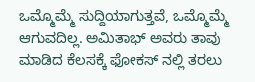ಒಮ್ಮೊಮ್ಮೆ ಸುದ್ದಿಯಾಗುತ್ತವೆ, ಒಮ್ಮೊಮ್ಮೆ ಆಗುವದಿಲ್ಲ. ಅಮಿತಾಭ್ ಅವರು ತಾವು ಮಾಡಿದ ಕೆಲಸಕ್ಕೆ ಫೋಕಸ್ ನಲ್ಲಿ ತರಲು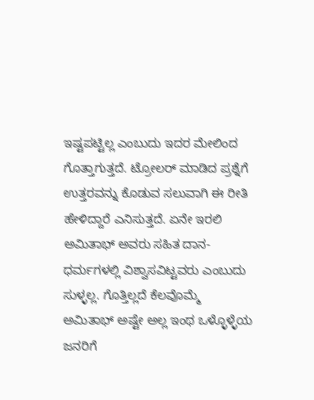ಇಷ್ಟಪಟ್ಟಿಲ್ಲ ಎಂಬುದು ಇದರ ಮೇಲಿಂದ ಗೊತ್ತಾಗುತ್ತದೆ. ಟ್ರೋಲರ್ ಮಾಡಿದ ಪ್ರಶ್ನೆಗೆ ಉತ್ತರವನ್ನು ಕೊಡುವ ಸಲುವಾಗಿ ಈ ರೀತಿ ಹೇಳಿದ್ದಾರೆ ಎನಿಸುತ್ತದೆ. ಏನೇ ಇರಲಿ ಅಮಿತಾಭ್ ಅವರು ಸಹಿತ ದಾನ-ಧರ್ಮಗಳಲ್ಲಿ ವಿಶ್ವಾಸವಿಟ್ಟವರು ಎಂಬುದು ಸುಳ್ಳಲ್ಲ. ಗೊತ್ತಿಲ್ಲದೆ ಕೆಲವೊಮ್ಮೆ ಅಮಿತಾಭ್ ಅಷ್ಟೇ ಅಲ್ಲ ಇಂಥ ಒಳ್ಳೊಳ್ಳೆಯ ಜನರಿಗೆ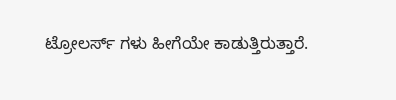ಟ್ರೋಲರ್ಸ್ ಗಳು ಹೀಗೆಯೇ ಕಾಡುತ್ತಿರುತ್ತಾರೆ.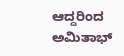ಆದ್ದರಿಂದ ಅಮಿತಾಭ್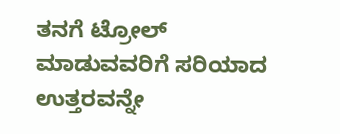ತನಗೆ ಟ್ರೋಲ್ ಮಾಡುವವರಿಗೆ ಸರಿಯಾದ ಉತ್ತರವನ್ನೇ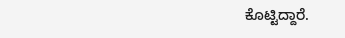ಕೊಟ್ಟಿದ್ದಾರೆ.